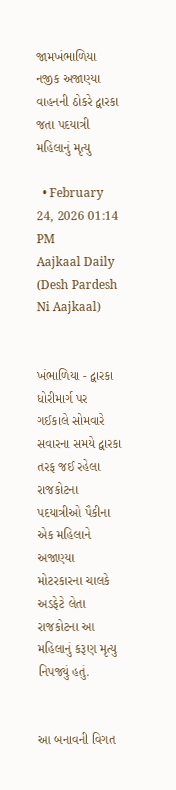જામખંભાળિયા નજીક અજાણ્યા વાહનની ઠોકરે દ્વારકા જતા પદયાત્રી મહિલાનું મૃત્યુ

  • February 24, 2026 01:14 PM
Aajkaal Daily (Desh Pardesh Ni Aajkaal)


ખંભાળિયા - દ્વારકા ધોરીમાર્ગ પર ગઈકાલે સોમવારે સવારના સમયે દ્વારકા તરફ જઈ રહેલા રાજકોટના પદયાત્રીઓ પૈકીના એક મહિલાને અજાણ્યા મોટરકારના ચાલકે અડફેટે લેતા રાજકોટના આ મહિલાનું કરૂણ મૃત્યુ નિપજ્યું હતું.


આ બનાવની વિગત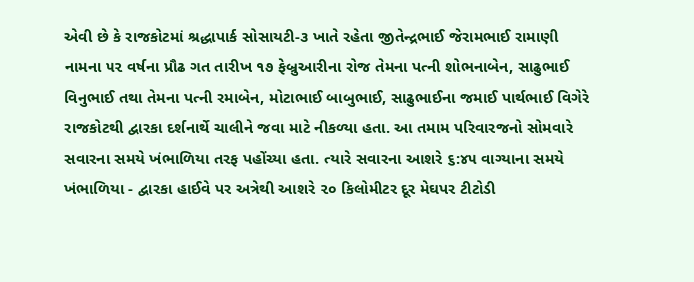એવી છે કે રાજકોટમાં શ્રદ્ધાપાર્ક સોસાયટી-૩ ખાતે રહેતા જીતેન્દ્રભાઈ જેરામભાઈ રામાણી નામના ૫૨ વર્ષના પ્રૌઢ ગત તારીખ ૧૭ ફેબ્રુઆરીના રોજ તેમના પત્ની શોભનાબેન, સાઢુભાઈ વિનુભાઈ તથા તેમના પત્ની રમાબેન, મોટાભાઈ બાબુભાઈ, સાઢુભાઈના જમાઈ પાર્થભાઈ વિગેરે રાજકોટથી દ્વારકા દર્શનાર્થે ચાલીને જવા માટે નીકળ્યા હતા. આ તમામ પરિવારજનો સોમવારે સવારના સમયે ખંભાળિયા તરફ પહોંચ્યા હતા. ત્યારે સવારના આશરે ૬:૪૫ વાગ્યાના સમયે ખંભાળિયા - દ્વારકા હાઈવે પર અત્રેથી આશરે ૨૦ કિલોમીટર દૂર મેઘપર ટીટોડી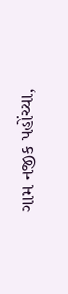ગામ નજીક પહોંચ્યા,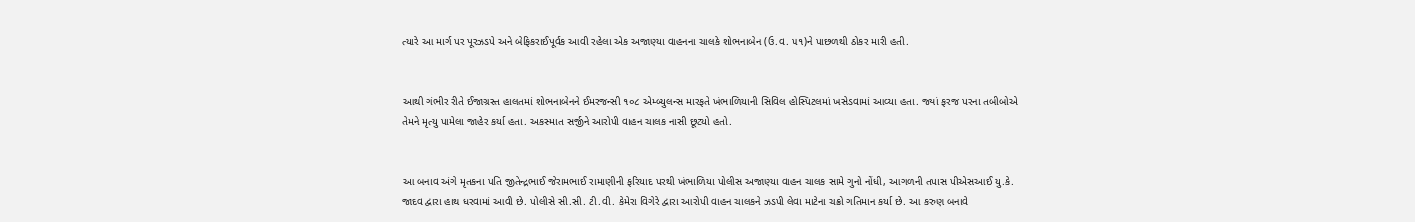ત્યારે આ માર્ગ પર પૂરઝડપે અને બેફિકરાઈપૂર્વક આવી રહેલા એક અજાણ્યા વાહનના ચાલકે શોભનાબેન (ઉ.વ. ૫૧)ને પાછળથી ઠોકર મારી હતી.


આથી ગંભીર રીતે ઈજાગ્રસ્ત હાલતમાં શોભનાબેનને ઈમરજન્સી ૧૦૮ એમ્બ્યુલન્સ મારફતે ખંભાળિયાની સિવિલ હોસ્પિટલમાં ખસેડવામાં આવ્યા હતા. જ્યાં ફરજ પરના તબીબોએ તેમને મૃત્યુ પામેલા જાહેર કર્યા હતા. અકસ્માત સર્જીને આરોપી વાહન ચાલક નાસી છૂટ્યો હતો.


આ બનાવ અંગે મૃતકના પતિ જીતેન્દ્રભાઈ જેરામભાઈ રામાણીની ફરિયાદ પરથી ખંભાળિયા પોલીસ અજાણ્યા વાહન ચાલક સામે ગુનો નોંધી, આગળની તપાસ પીએસઆઈ યુ.કે. જાદવ દ્વારા હાથ ધરવામાં આવી છે. પોલીસે સી.સી. ટી.વી. કેમેરા વિગેરે દ્વારા આરોપી વાહન ચાલકને ઝડપી લેવા માટેના ચક્રો ગતિમાન કર્યા છે. આ કરુણ બનાવે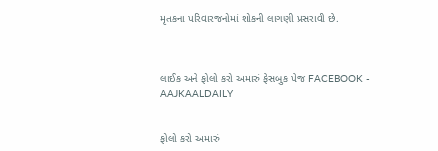મૃતકના પરિવારજનોમાં શોકની લાગણી પ્રસરાવી છે.



લાઈક અને ફોલો કરો અમારું ફેસબુક પેજ FACEBOOK - AAJKAALDAILY


ફોલો કરો અમારું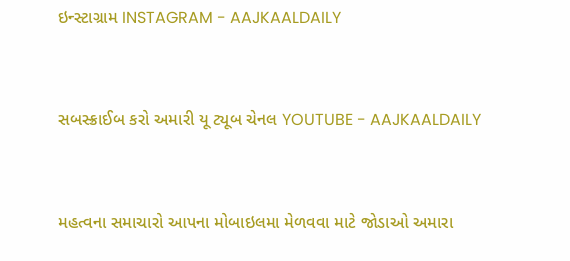ઇન્સ્ટાગ્રામ INSTAGRAM - AAJKAALDAILY


સબસ્ક્રાઈબ કરો અમારી યૂ ટ્યૂબ ચેનલ YOUTUBE - AAJKAALDAILY


મહત્વના સમાચારો આપના મોબાઇલમા મેળવવા માટે જોડાઓ અમારા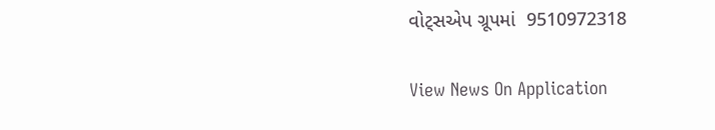વોટ્સએપ ગ્રૂપમાં  9510972318

View News On Application